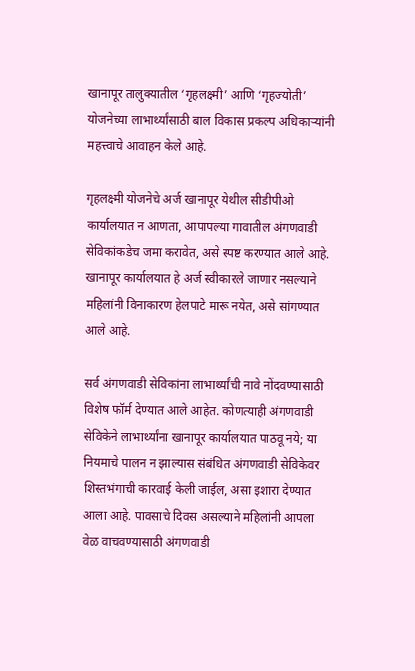खानापूर तालुक्यातील ‘गृहलक्ष्मी’ आणि ‘गृहज्योती’ योजनेच्या लाभार्थ्यांसाठी बाल विकास प्रकल्प अधिकाऱ्यांनी महत्त्वाचे आवाहन केले आहे.

गृहलक्ष्मी योजनेचे अर्ज खानापूर येथील सीडीपीओ कार्यालयात न आणता, आपापल्या गावातील अंगणवाडी सेविकांकडेच जमा करावेत, असे स्पष्ट करण्यात आले आहे. खानापूर कार्यालयात हे अर्ज स्वीकारले जाणार नसल्याने महिलांनी विनाकारण हेलपाटे मारू नयेत, असे सांगण्यात आले आहे.

सर्व अंगणवाडी सेविकांना लाभार्थ्यांची नावे नोंदवण्यासाठी विशेष फॉर्म देण्यात आले आहेत. कोणत्याही अंगणवाडी सेविकेने लाभार्थ्यांना खानापूर कार्यालयात पाठवू नये; या नियमाचे पालन न झाल्यास संबंधित अंगणवाडी सेविकेवर शिस्तभंगाची कारवाई केली जाईल, असा इशारा देण्यात आला आहे. पावसाचे दिवस असल्याने महिलांनी आपला वेळ वाचवण्यासाठी अंगणवाडी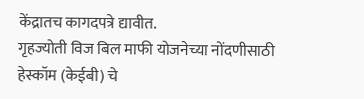केंद्रातच कागदपत्रे द्यावीत.
गृहज्योती विज बिल माफी योजनेच्या नोंदणीसाठी हेस्कॉम (केईबी) चे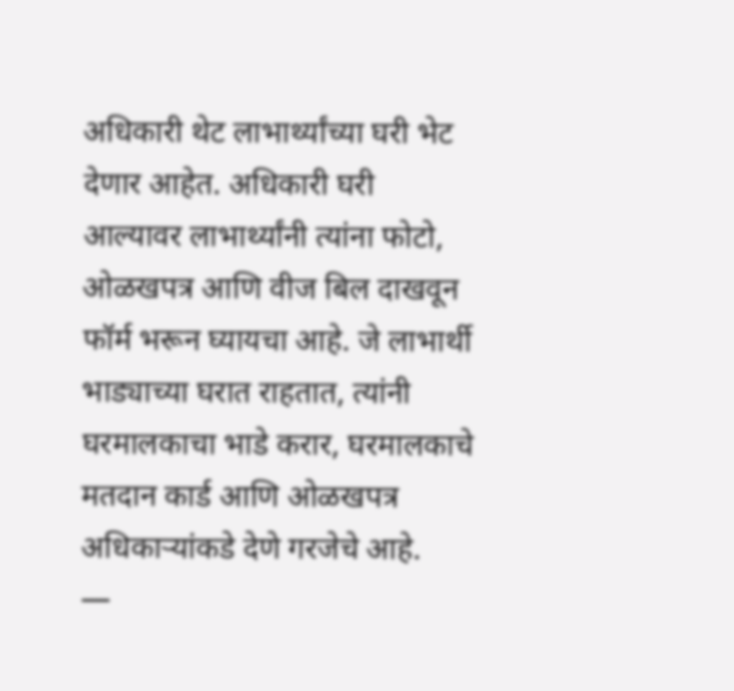अधिकारी थेट लाभार्थ्यांच्या घरी भेट देणार आहेत. अधिकारी घरी आल्यावर लाभार्थ्यांनी त्यांना फोटो, ओळखपत्र आणि वीज बिल दाखवून फॉर्म भरून घ्यायचा आहे. जे लाभार्थी भाड्याच्या घरात राहतात, त्यांनी घरमालकाचा भाडे करार, घरमालकाचे मतदान कार्ड आणि ओळखपत्र अधिकाऱ्यांकडे देणे गरजेचे आहे.
—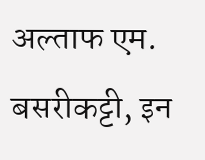अल्ताफ एम. बसरीकट्टी, इन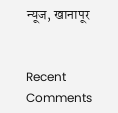न्यूज, खानापूर


Recent Comments